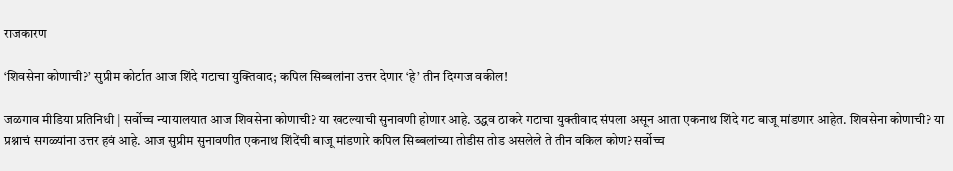राजकारण

‘शिवसेना कोणाची?’ सुप्रीम कोर्टात आज शिंदे गटाचा युक्तिवाद; कपिल सिब्बलांना उत्तर देणार ‘हे’ तीन दिग्गज वकील!

जळगाव मीडिया प्रतिनिधी | सर्वोच्च न्यायालयात आज शिवसेना कोणाची? या खटल्याची सुनावणी होणार आहे. उद्धव ठाकरे गटाचा युक्तीवाद संपला असून आता एकनाथ शिंदे गट बाजू मांडणार आहेत. शिवसेना कोणाची? या प्रश्नाचं सगळ्यांना उत्तर हवं आहे. आज सुप्रीम सुनावणीत एकनाथ शिंदेंची बाजू मांडणारे कपिल सिब्बलांच्या तोडीस तोड असलेले ते तीन वकिल कोण? सर्वोच्च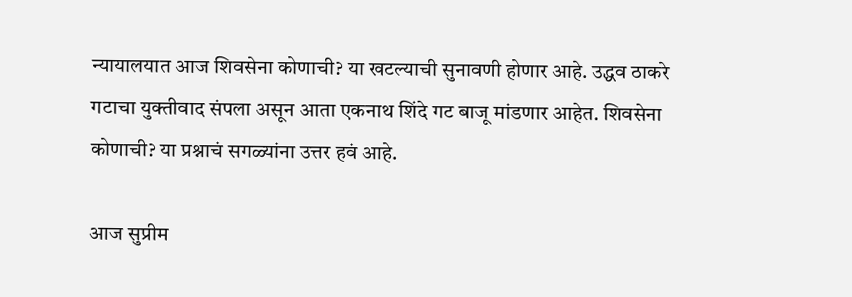न्यायालयात आज शिवसेना कोणाची? या खटल्याची सुनावणी होणार आहे. उद्धव ठाकरे गटाचा युक्तीवाद संपला असून आता एकनाथ शिंदे गट बाजू मांडणार आहेत. शिवसेना कोणाची? या प्रश्नाचं सगळ्यांना उत्तर हवं आहे.

आज सुप्रीम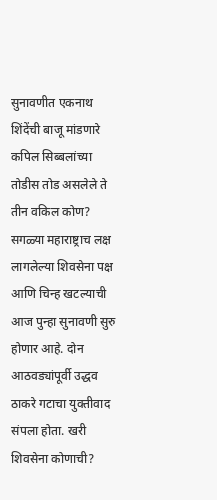सुनावणीत एकनाथ शिंदेंची बाजू मांडणारे कपिल सिब्बलांच्या तोडीस तोड असलेले ते तीन वकिल कोण? सगळ्या महाराष्ट्राच लक्ष लागलेल्या शिवसेना पक्ष आणि चिन्ह खटल्याची आज पुन्हा सुनावणी सुरु होणार आहे. दोन आठवड्यांपूर्वी उद्धव ठाकरे गटाचा युक्तीवाद संपला होता. खरी शिवसेना कोणाची?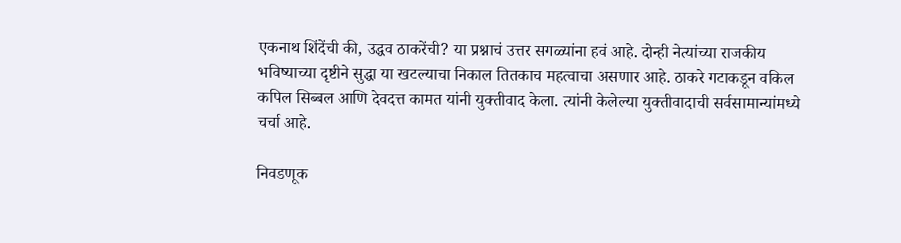एकनाथ शिंदेंची की, उद्धव ठाकरेंची? या प्रश्नाचं उत्तर सगळ्यांना हवं आहे. दोन्ही नेत्यांच्या राजकीय भविष्याच्या दृष्टीने सुद्धा या खटल्याचा निकाल तितकाच महत्वाचा असणार आहे. ठाकरे गटाकडून वकिल कपिल सिब्बल आणि देवदत्त कामत यांनी युक्तीवाद केला. त्यांनी केलेल्या युक्तीवादाची सर्वसामान्यांमध्ये चर्चा आहे.

निवडणूक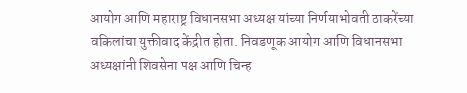आयोग आणि महाराष्ट्र विधानसभा अध्यक्ष यांच्या निर्णयाभोवती ठाकरेंच्या वकिलांचा युक्तीवाद केंद्रीत होता. निवडणूक आयोग आणि विधानसभा अध्यक्षांनी शिवसेना पक्ष आणि चिन्ह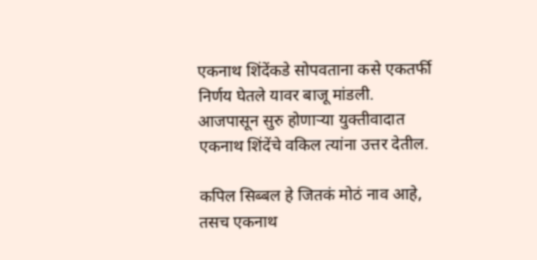एकनाथ शिंदेंकडे सोपवताना कसे एकतर्फी निर्णय घेतले यावर बाजू मांडली. आजपासून सुरु होणाऱ्या युक्तीवादात एकनाथ शिंदेंचे वकिल त्यांना उत्तर देतील.

कपिल सिब्बल हे जितकं मोठं नाव आहे, तसच एकनाथ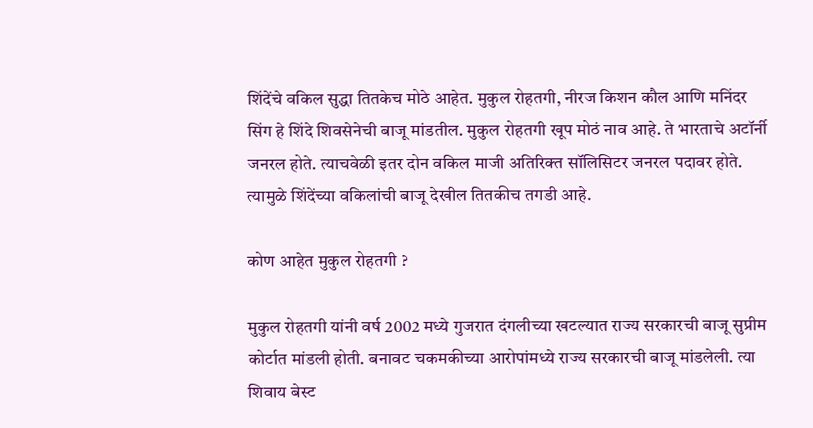शिंदेंचे वकिल सुद्धा तितकेच मोठे आहेत. मुकुल रोहतगी, नीरज किशन कौल आणि मनिंदर सिंग हे शिंदे शिवसेनेची बाजू मांडतील. मुकुल रोहतगी खूप मोठं नाव आहे. ते भारताचे अटॉर्नी जनरल होते. त्याचवेळी इतर दोन वकिल माजी अतिरिक्त सॉलिसिटर जनरल पदावर होते. त्यामुळे शिंदेंच्या वकिलांची बाजू देखील तितकीच तगडी आहे.

कोण आहेत मुकुल रोहतगी ?

मुकुल रोहतगी यांनी वर्ष 2002 मध्ये गुजरात दंगलीच्या खटल्यात राज्य सरकारची बाजू सुप्रीम कोर्टात मांडली होती. बनावट चकमकीच्या आरोपांमध्ये राज्य सरकारची बाजू मांडलेली. त्या शिवाय बेस्ट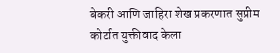बेकरी आणि जाहिरा शेख प्रकरणात सुप्रीम कोर्टात युक्तीवाद केला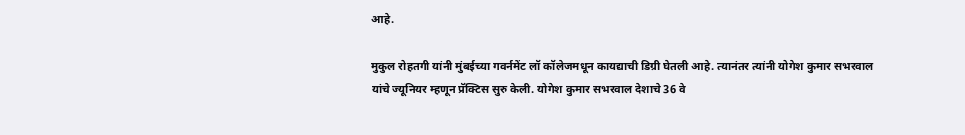आहे.

मुकुल रोहतगी यांनी मुंबईच्या गवर्नमेंट लॉ कॉलेजमधून कायद्याची डिग्री घेतली आहे. त्यानंतर त्यांनी योगेश कुमार सभरवाल यांचे ज्यूनियर म्हणून प्रॅक्टिस सुरु केली. योगेश कुमार सभरवाल देशाचे 36 वे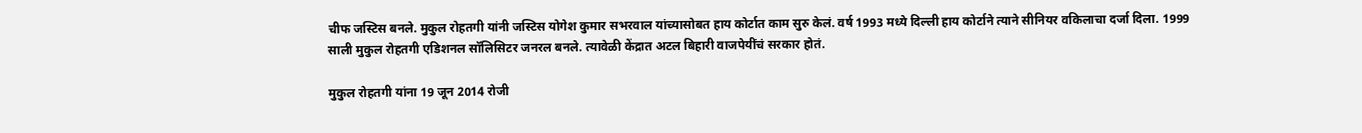चीफ जस्टिस बनले. मुकुल रोहतगी यांनी जस्टिस योगेश कुमार सभरवाल यांच्यासोबत हाय कोर्टात काम सुरु केलं. वर्ष 1993 मध्ये दिल्ली हाय कोर्टाने त्याने सीनियर वकिलाचा दर्जा दिला. 1999 साली मुकुल रोहतगी एडिशनल सॉलिसिटर जनरल बनले. त्यावेळी केंद्रात अटल बिहारी वाजपेयींचं सरकार होतं.

मुकुल रोहतगी यांना 19 जून 2014 रोजी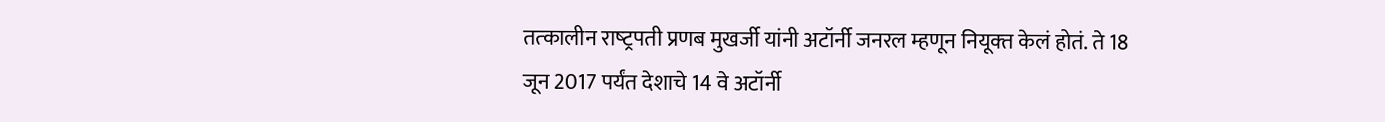तत्‍कालीन राष्‍ट्रपती प्रणब मुखर्जी यांनी अटॉर्नी जनरल म्हणून नियूक्‍त केलं होतं. ते 18 जून 2017 पर्यंत देशाचे 14 वे अटॉर्नी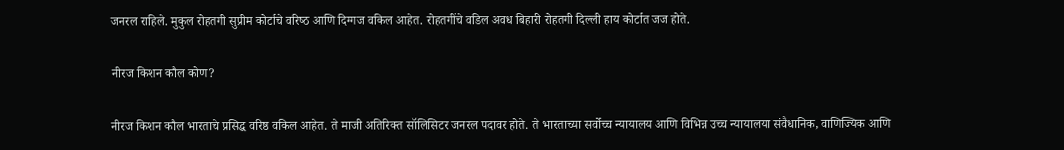जनरल राहिले. मुकुल रोहतगी सुप्रीम कोर्टाचे वरिष्‍ठ आणि दिग्‍गज वकिल आहेत. रोहतगींचे वडिल अवध बिहारी रोहतगी दिल्‍ली हाय कोर्टात जज होते.

नीरज किशन कौल कोण?

नीरज किशन कौल भारताचे प्रसिद्ध वरिष्ठ वकिल आहेत. ते माजी अतिरिक्त सॉलिसिटर जनरल पदावर होते. ते भारताच्या सर्वोच्च न्यायालय आणि विभिन्न उच्च न्यायालया संवैधानिक, वाणिज्यिक आणि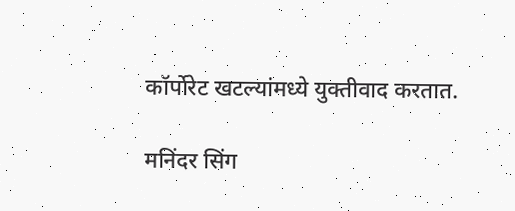कॉर्पोरेट खटल्यांमध्ये युक्तीवाद करतात.

मनिंदर सिंग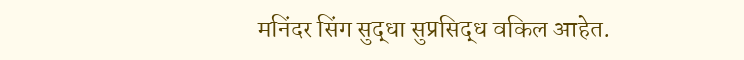मनिंदर सिंग सुद्धा सुप्रसिद्ध वकिल आहेत.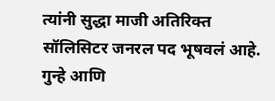त्यांनी सुद्धा माजी अतिरिक्त सॉलिसिटर जनरल पद भूषवलं आहे. गुन्हे आणि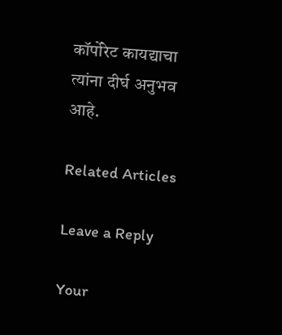कॉर्पोरेट कायद्याचा त्यांना दीर्घ अनुभव आहे.

Related Articles

Leave a Reply

Your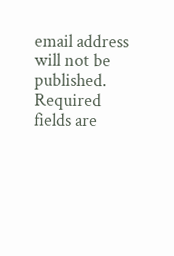email address will not be published. Required fields are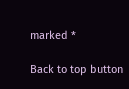marked *

Back to top button